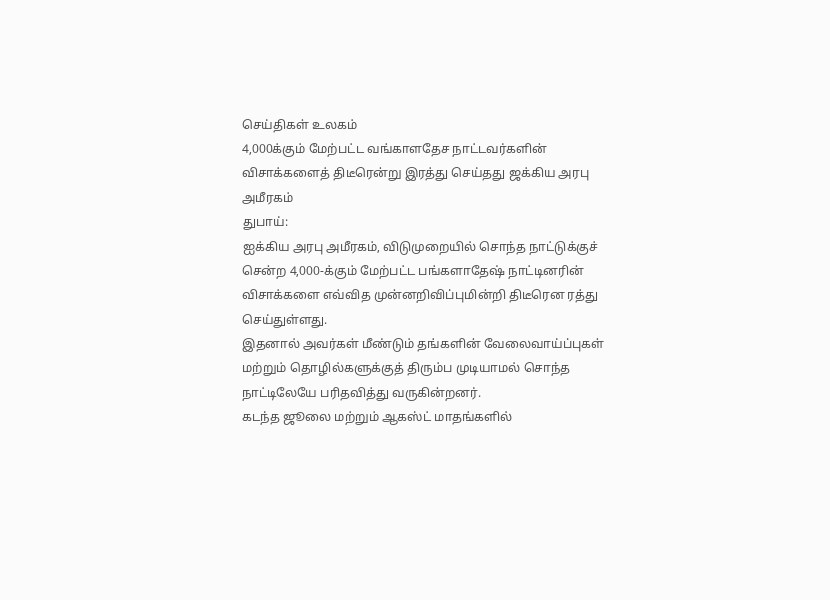செய்திகள் உலகம்
4,000க்கும் மேற்பட்ட வங்காளதேச நாட்டவர்களின் விசாக்களைத் திடீரென்று இரத்து செய்தது ஜக்கிய அரபு அமீரகம்
துபாய்:
ஐக்கிய அரபு அமீரகம், விடுமுறையில் சொந்த நாட்டுக்குச் சென்ற 4,000-க்கும் மேற்பட்ட பங்களாதேஷ் நாட்டினரின் விசாக்களை எவ்வித முன்னறிவிப்புமின்றி திடீரென ரத்து செய்துள்ளது.
இதனால் அவர்கள் மீண்டும் தங்களின் வேலைவாய்ப்புகள் மற்றும் தொழில்களுக்குத் திரும்ப முடியாமல் சொந்த நாட்டிலேயே பரிதவித்து வருகின்றனர்.
கடந்த ஜூலை மற்றும் ஆகஸ்ட் மாதங்களில்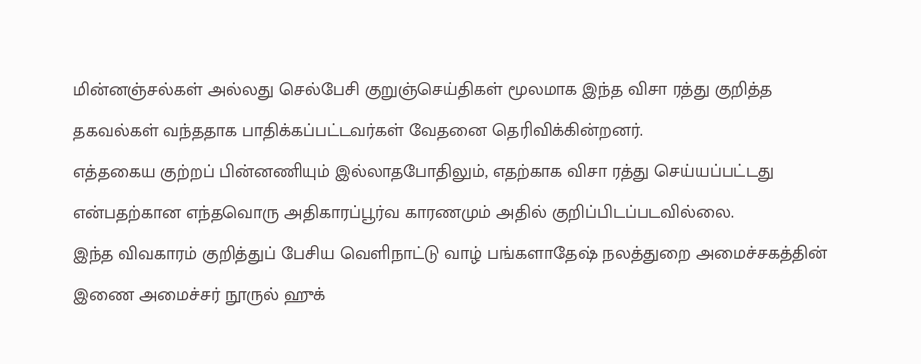மின்னஞ்சல்கள் அல்லது செல்பேசி குறுஞ்செய்திகள் மூலமாக இந்த விசா ரத்து குறித்த தகவல்கள் வந்ததாக பாதிக்கப்பட்டவர்கள் வேதனை தெரிவிக்கின்றனர்.
எத்தகைய குற்றப் பின்னணியும் இல்லாதபோதிலும், எதற்காக விசா ரத்து செய்யப்பட்டது என்பதற்கான எந்தவொரு அதிகாரப்பூர்வ காரணமும் அதில் குறிப்பிடப்படவில்லை.
இந்த விவகாரம் குறித்துப் பேசிய வெளிநாட்டு வாழ் பங்களாதேஷ் நலத்துறை அமைச்சகத்தின் இணை அமைச்சர் நூருல் ஹுக்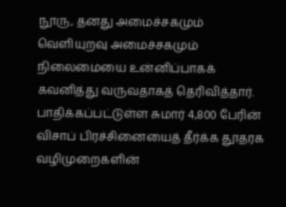நூரு, தனது அமைச்சகமும் வெளியுறவு அமைச்சகமும் நிலைமையை உன்னிப்பாகக் கவனித்து வருவதாகத் தெரிவித்தார்.
பாதிக்கப்பட்டுள்ள சுமார் 4,800 பேரின் விசாப் பிரச்சினையைத் தீர்க்க தூதரக வழிமுறைகளின்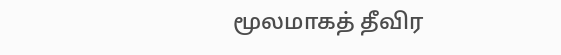மூலமாகத் தீவிர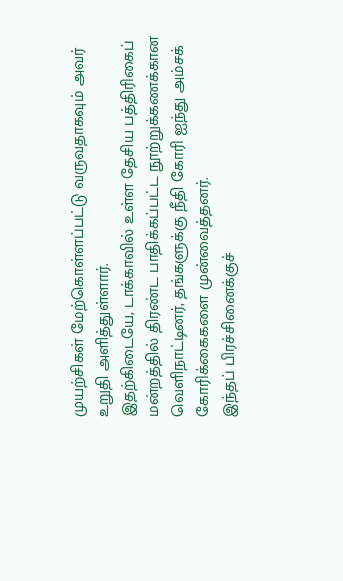முயற்சிகள் மேற்கொள்ளப்பட்டு வருவதாகவும் அவர் உறுதி அளித்துள்ளார்.
இதற்கிடையே, டாக்காவில் உள்ள தேசிய பத்திரிகைப் மன்றத்தில் திரண்ட பாதிக்கப்பட்ட நூற்றுக்கணக்கான வெளிநாட்டினர், தங்களுக்கு நீதி கோரி ஐந்து அம்சக் கோரிக்கைகளை முன்வைத்தனர்.
இந்தப் பிரச்சினைக்குச்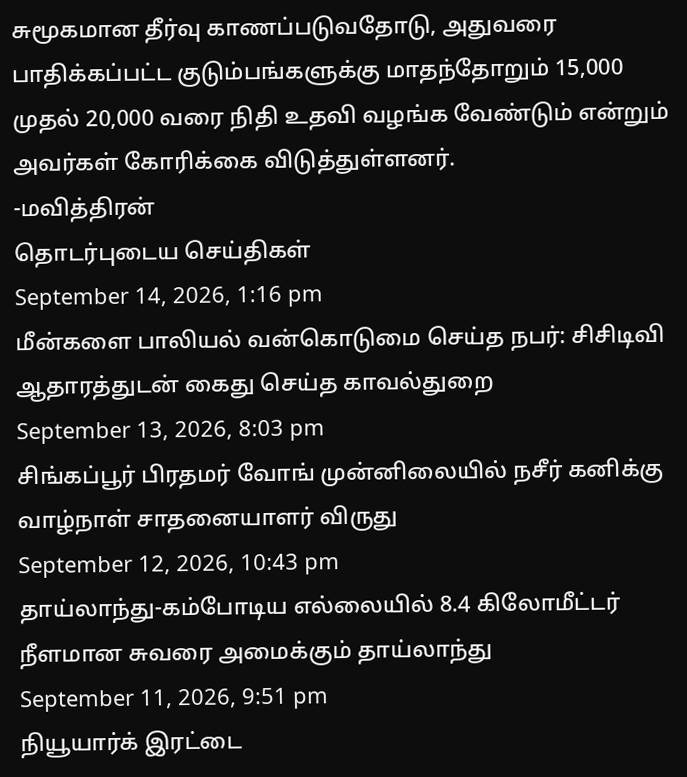சுமூகமான தீர்வு காணப்படுவதோடு, அதுவரை பாதிக்கப்பட்ட குடும்பங்களுக்கு மாதந்தோறும் 15,000 முதல் 20,000 வரை நிதி உதவி வழங்க வேண்டும் என்றும் அவர்கள் கோரிக்கை விடுத்துள்ளனர்.
-மவித்திரன்
தொடர்புடைய செய்திகள்
September 14, 2026, 1:16 pm
மீன்களை பாலியல் வன்கொடுமை செய்த நபர்: சிசிடிவி ஆதாரத்துடன் கைது செய்த காவல்துறை
September 13, 2026, 8:03 pm
சிங்கப்பூர் பிரதமர் வோங் முன்னிலையில் நசீர் கனிக்கு வாழ்நாள் சாதனையாளர் விருது
September 12, 2026, 10:43 pm
தாய்லாந்து-கம்போடிய எல்லையில் 8.4 கிலோமீட்டர் நீளமான சுவரை அமைக்கும் தாய்லாந்து
September 11, 2026, 9:51 pm
நியூயார்க் இரட்டை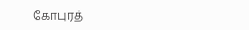கோபுரத்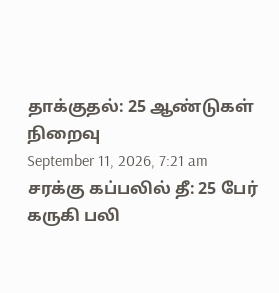தாக்குதல்: 25 ஆண்டுகள் நிறைவு
September 11, 2026, 7:21 am
சரக்கு கப்பலில் தீ: 25 பேர் கருகி பலி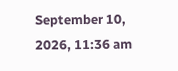September 10, 2026, 11:36 am